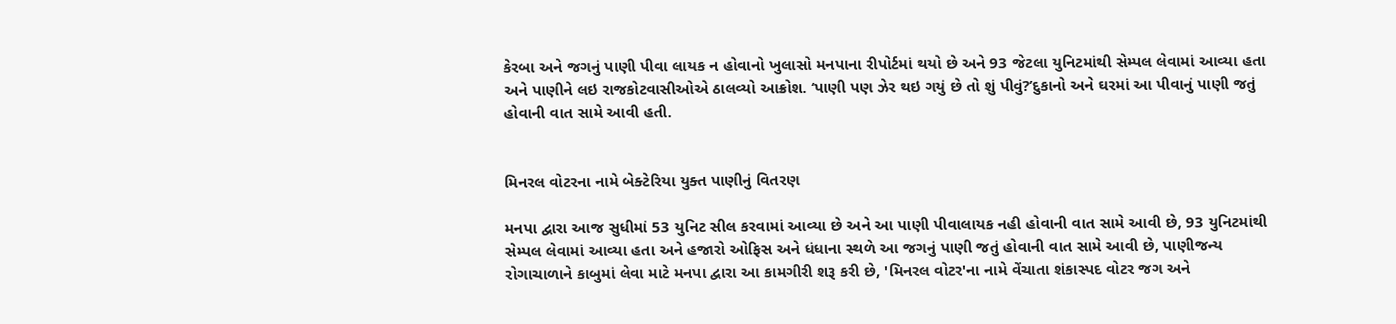કેરબા અને જગનું પાણી પીવા લાયક ન હોવાનો ખુલાસો મનપાના રીપોર્ટમાં થયો છે અને 93 જેટલા યુનિટમાંથી સેમ્પલ લેવામાં આવ્યા હતા અને પાણીને લઇ રાજકોટવાસીઓએ ઠાલવ્યો આક્રોશ. ‘પાણી પણ ઝેર થઇ ગયું છે તો શું પીવું?’દુકાનો અને ઘરમાં આ પીવાનું પાણી જતું હોવાની વાત સામે આવી હતી.


મિનરલ વોટરના નામે બેક્ટેરિયા યુક્ત પાણીનું વિતરણ

મનપા દ્વારા આજ સુધીમાં 53 યુનિટ સીલ કરવામાં આવ્યા છે અને આ પાણી પીવાલાયક નહી હોવાની વાત સામે આવી છે, 93 યુનિટમાંથી સેમ્પલ લેવામાં આવ્યા હતા અને હજારો ઓફિસ અને ધંધાના સ્થળે આ જગનું પાણી જતું હોવાની વાત સામે આવી છે, પાણીજન્ય રોગાચાળાને કાબુમાં લેવા માટે મનપા દ્વારા આ કામગીરી શરૂ કરી છે, 'મિનરલ વોટર'ના નામે વેંચાતા શંકાસ્પદ વોટર જગ અને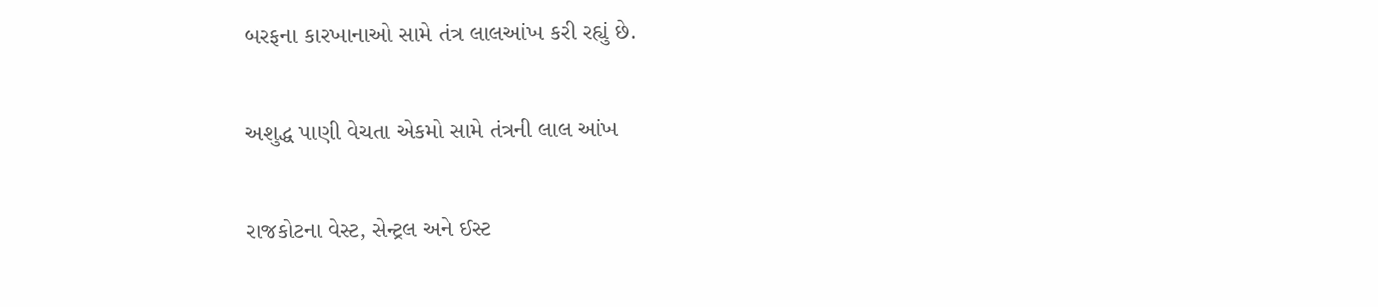બરફના કારખાનાઓ સામે તંત્ર લાલઆંખ કરી રહ્યું છે.

અશુદ્ધ પાણી વેચતા એકમો સામે તંત્રની લાલ આંખ

રાજકોટના વેસ્ટ, સેન્ટ્રલ અને ઈસ્ટ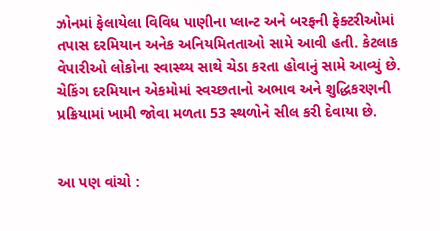ઝોનમાં ફેલાયેલા વિવિધ પાણીના પ્લાન્ટ અને બરફની ફેક્ટરીઓમાં તપાસ દરમિયાન અનેક અનિયમિતતાઓ સામે આવી હતી. કેટલાક વેપારીઓ લોકોના સ્વાસ્થ્ય સાથે ચેડા કરતા હોવાનું સામે આવ્યું છે. ચેકિંગ દરમિયાન એકમોમાં સ્વચ્છતાનો અભાવ અને શુદ્ધિકરણની પ્રક્રિયામાં ખામી જોવા મળતા 53 સ્થળોને સીલ કરી દેવાયા છે.


આ પણ વાંચો :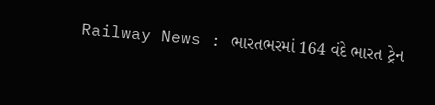Railway News : ભારતભરમાં 164 વંદે ભારત ટ્રેન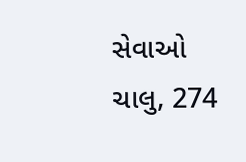સેવાઓ ચાલુ, 274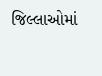જિલ્લાઓમાં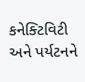કનેક્ટિવિટી અને પર્યટનને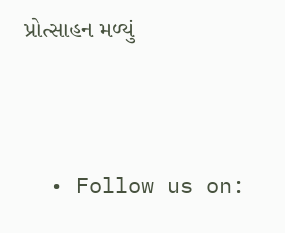પ્રોત્સાહન મળ્યું




  • Follow us on: